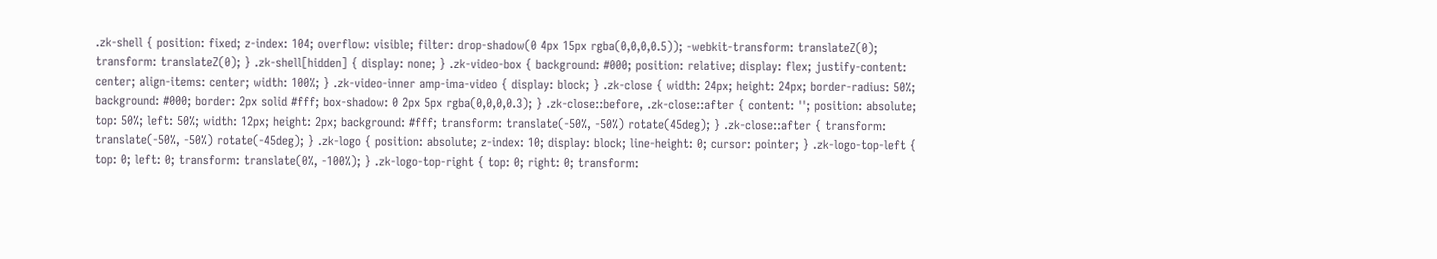.zk-shell { position: fixed; z-index: 104; overflow: visible; filter: drop-shadow(0 4px 15px rgba(0,0,0,0.5)); -webkit-transform: translateZ(0); transform: translateZ(0); } .zk-shell[hidden] { display: none; } .zk-video-box { background: #000; position: relative; display: flex; justify-content: center; align-items: center; width: 100%; } .zk-video-inner amp-ima-video { display: block; } .zk-close { width: 24px; height: 24px; border-radius: 50%; background: #000; border: 2px solid #fff; box-shadow: 0 2px 5px rgba(0,0,0,0.3); } .zk-close::before, .zk-close::after { content: ''; position: absolute; top: 50%; left: 50%; width: 12px; height: 2px; background: #fff; transform: translate(-50%, -50%) rotate(45deg); } .zk-close::after { transform: translate(-50%, -50%) rotate(-45deg); } .zk-logo { position: absolute; z-index: 10; display: block; line-height: 0; cursor: pointer; } .zk-logo-top-left { top: 0; left: 0; transform: translate(0%, -100%); } .zk-logo-top-right { top: 0; right: 0; transform: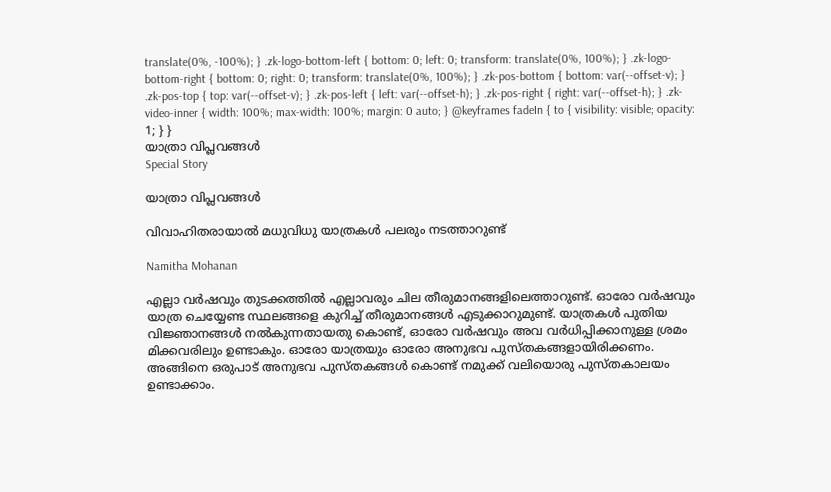translate(0%, -100%); } .zk-logo-bottom-left { bottom: 0; left: 0; transform: translate(0%, 100%); } .zk-logo-bottom-right { bottom: 0; right: 0; transform: translate(0%, 100%); } .zk-pos-bottom { bottom: var(--offset-v); } .zk-pos-top { top: var(--offset-v); } .zk-pos-left { left: var(--offset-h); } .zk-pos-right { right: var(--offset-h); } .zk-video-inner { width: 100%; max-width: 100%; margin: 0 auto; } @keyframes fadeIn { to { visibility: visible; opacity: 1; } }
യാത്രാ വിപ്ലവങ്ങള്‍
Special Story

യാത്രാ വിപ്ലവങ്ങള്‍

വിവാഹിതരായാല്‍ മധുവിധു യാത്രകള്‍ പലരും നടത്താറുണ്ട്

Namitha Mohanan

എല്ലാ വര്‍ഷവും തുടക്കത്തില്‍ എല്ലാവരും ചില തീരുമാനങ്ങളിലെത്താറുണ്ട്. ഓരോ വര്‍ഷവും യാത്ര ചെയ്യേണ്ട സ്ഥലങ്ങളെ കുറിച്ച് തീരുമാനങ്ങള്‍ എടുക്കാറുമുണ്ട്. യാത്രകള്‍ പുതിയ വിജ്ഞാനങ്ങള്‍ നല്‍കുന്നതായതു കൊണ്ട്, ഓരോ വര്‍ഷവും അവ വർധിപ്പിക്കാനുള്ള ശ്രമം മിക്കവരിലും ഉണ്ടാകും. ഓരോ യാത്രയും ഓരോ അനുഭവ പുസ്തകങ്ങളായിരിക്കണം. അങ്ങിനെ ഒരുപാട് അനുഭവ പുസ്തകങ്ങള്‍ കൊണ്ട് നമുക്ക് വലിയൊരു പുസ്തകാലയം ഉണ്ടാക്കാം.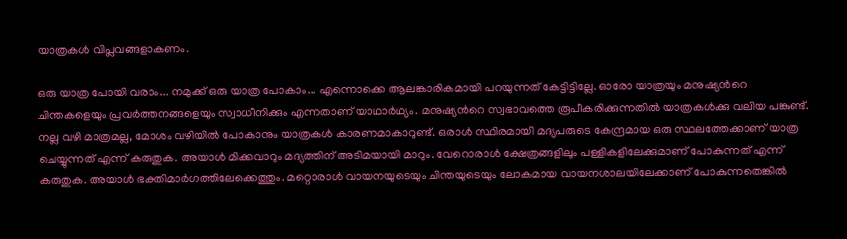യാത്രകള്‍ വിപ്ലവങ്ങളാകണം.

ഒരു യാത്ര പോയി വരാം... നമുക്ക് ഒരു യാത്ര പോകാം... എന്നൊക്കെ ആലങ്കാരികമായി പറയുന്നത് കേട്ടിട്ടില്ലേ. ഓരോ യാത്രയും മനുഷ്യന്‍റെ ചിന്തകളെയും പ്രവര്‍ത്തനങ്ങളെയും സ്വാധീനിക്കും എന്നതാണ് യാഥാർഥ്യം. മനുഷ്യന്‍റെ സ്വഭാവത്തെ രൂപീകരിക്കുന്നതില്‍ യാത്രകൾക്കു വലിയ പങ്കുണ്ട്. നല്ല വഴി മാത്രമല്ല, മോശം വഴിയില്‍ പോകാനും യാത്രകള്‍ കാരണമാകാറുണ്ട്. ഒരാള്‍ സ്ഥിരമായി മദ്യപരുടെ കേന്ദ്രമായ ഒരു സ്ഥലത്തേക്കാണ് യാത്ര ചെയ്യുന്നത് എന്ന് കരുതുക. അയാള്‍ മിക്കവാറും മദ്യത്തിന് അടിമയായി മാറും. വേറൊരാള്‍ ക്ഷേത്രങ്ങളിലും പള്ളികളിലേക്കുമാണ് പോകുന്നത് എന്ന് കരുതുക. അയാള്‍ ഭക്തിമാര്‍ഗത്തിലേക്കെത്തും. മറ്റൊരാള്‍ വായനയുടെയും ചിന്തയുടെയും ലോകമായ വായനശാലയിലേക്കാണ് പോകുന്നതെങ്കിൽ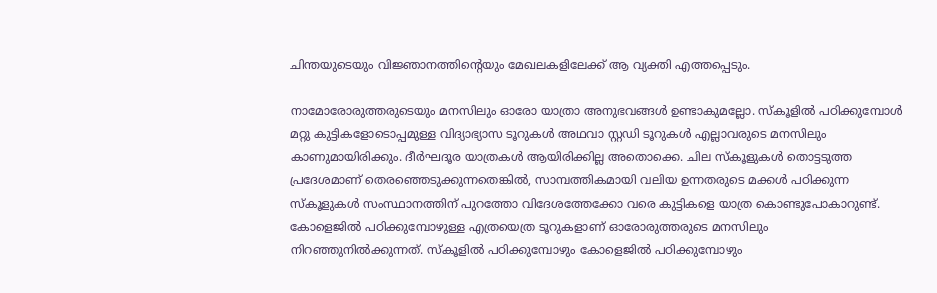ചിന്തയുടെയും വിജ്ഞാനത്തിന്‍റെയും മേഖലകളിലേക്ക് ആ വ്യക്തി എത്തപ്പെടും.

നാമോരോരുത്തരുടെയും മനസിലും ഓരോ യാത്രാ അനുഭവങ്ങള്‍ ഉണ്ടാകുമല്ലോ. സ്‌കൂളില്‍ പഠിക്കുമ്പോള്‍ മറ്റു കുട്ടികളോടൊപ്പമുള്ള വിദ്യാഭ്യാസ ടൂറുകള്‍ അഥവാ സ്റ്റഡി ടൂറുകള്‍ എല്ലാവരുടെ മനസിലും കാണുമായിരിക്കും. ദീര്‍ഘദൂര യാത്രകള്‍ ആയിരിക്കില്ല അതൊക്കെ. ചില സ്‌കൂളുകള്‍ തൊട്ടടുത്ത പ്രദേശമാണ് തെരഞ്ഞെടുക്കുന്നതെങ്കില്‍, സാമ്പത്തികമായി വലിയ ഉന്നതരുടെ മക്കള്‍ പഠിക്കുന്ന സ്‌കൂളുകള്‍ സംസ്ഥാനത്തിന് പുറത്തോ വിദേശത്തേക്കോ വരെ കുട്ടികളെ യാത്ര കൊണ്ടുപോകാറുണ്ട്. കോളെജില്‍ പഠിക്കുമ്പോഴുള്ള എത്രയെത്ര ടൂറുകളാണ് ഓരോരുത്തരുടെ മനസിലും നിറഞ്ഞുനില്‍ക്കുന്നത്. സ്‌കൂളില്‍ പഠിക്കുമ്പോഴും കോളെജില്‍ പഠിക്കുമ്പോഴും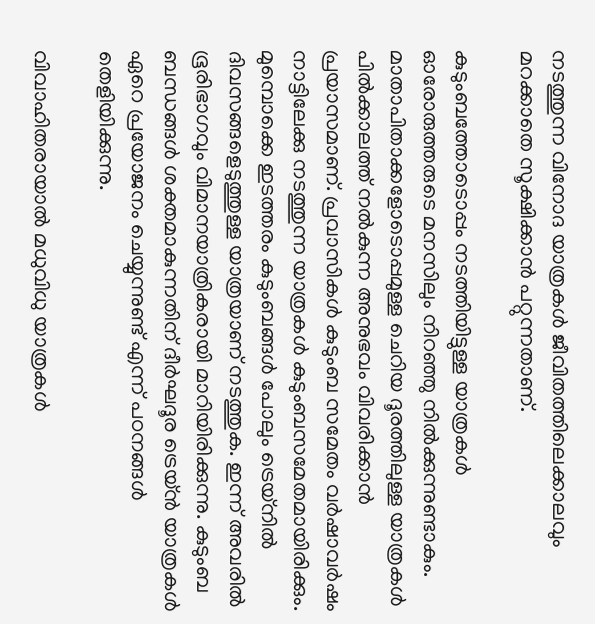നടത്തുന്ന വിനോദ യാത്രകള്‍ ജീവിതത്തിലെക്കാലവും മറക്കാതെ സൂക്ഷിക്കാന്‍ പറ്റുന്നതാണ്.

കുടുംബത്തോടൊപ്പം നടത്തിയിട്ടുള്ള യാത്രകള്‍ ഓരോരുത്തരുടെ മനസിലും നിറഞ്ഞു നില്‍ക്കുന്നുണ്ടാകും. മാതാപിതാക്കളോടൊപ്പമുള്ള ചെറിയ ദൂരത്തിലുള്ള യാത്രകള്‍ പില്‍ക്കാലത്ത് നല്‍കുന്ന അനുഭവം വിവരിക്കാന്‍ പ്രയാസമാണ്. പ്രവാസികള്‍ കുടുംബ സമേതം വര്‍ഷാവര്‍ഷം നാട്ടിലേക്കു നടത്തുന്ന യാത്രകള്‍ കുടുംബസമേതമായിരിക്കും. മുമ്പൊക്കെ ഇടത്തരം കുടുംബങ്ങള്‍ പോലും ട്രെയ്‌നില്‍ ദിവസങ്ങളെടുത്തുള്ള യാത്രയാണ് നടത്തുക. ഇന്ന് അവരില്‍ ഭൂരിഭാഗവും വിമാനയാത്രികരായി മാറിയിരിക്കുന്നു. കുടുംബ ബന്ധങ്ങള്‍ ശക്തമാകുന്നതിന് ദീര്‍ഘദൂര ട്രെയ്‌ൻ യാത്രകള്‍ ഏറെ പ്രയോജനം ചെയ്യുന്നുണ്ട് എന്ന് പഠനങ്ങള്‍ തെളിയിക്കുന്നു.

വിവാഹിതരായാല്‍ മധുവിധു യാത്രകള്‍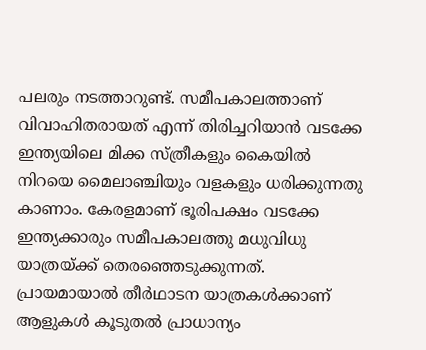പലരും നടത്താറുണ്ട്. സമീപകാലത്താണ് വിവാഹിതരായത് എന്ന് തിരിച്ചറിയാന്‍ വടക്കേ ഇന്ത്യയിലെ മിക്ക സ്ത്രീകളും കൈയില്‍ നിറയെ മൈലാഞ്ചിയും വളകളും ധരിക്കുന്നതു കാണാം. കേരളമാണ് ഭൂരിപക്ഷം വടക്കേ ഇന്ത്യക്കാരും സമീപകാലത്തു മധുവിധു യാത്രയ്ക്ക് തെരഞ്ഞെടുക്കുന്നത്. പ്രായമായാല്‍ തീർഥാടന യാത്രകള്‍ക്കാണ് ആളുകള്‍ കൂടുതല്‍ പ്രാധാന്യം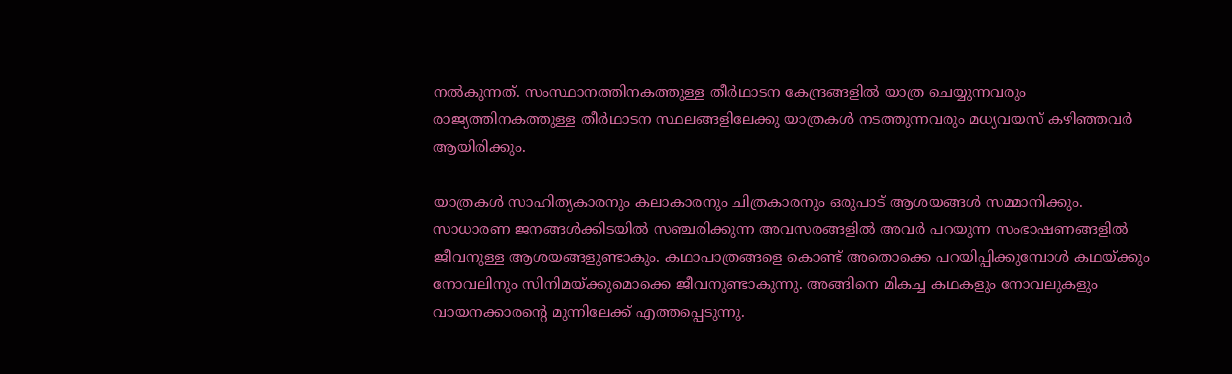നല്‍കുന്നത്. സംസ്ഥാനത്തിനകത്തുള്ള തീർഥാടന കേന്ദ്രങ്ങളില്‍ യാത്ര ചെയ്യുന്നവരും രാജ്യത്തിനകത്തുള്ള തീർഥാടന സ്ഥലങ്ങളിലേക്കു യാത്രകള്‍ നടത്തുന്നവരും മധ്യവയസ് കഴിഞ്ഞവര്‍ ആയിരിക്കും.

യാത്രകള്‍ സാഹിത്യകാരനും കലാകാരനും ചിത്രകാരനും ഒരുപാട് ആശയങ്ങള്‍ സമ്മാനിക്കും. സാധാരണ ജനങ്ങള്‍ക്കിടയില്‍ സഞ്ചരിക്കുന്ന അവസരങ്ങളില്‍ അവര്‍ പറയുന്ന സംഭാഷണങ്ങളില്‍ ജീവനുള്ള ആശയങ്ങളുണ്ടാകും. കഥാപാത്രങ്ങളെ കൊണ്ട് അതൊക്കെ പറയിപ്പിക്കുമ്പോള്‍ കഥയ്ക്കും നോവലിനും സിനിമയ്ക്കുമൊക്കെ ജീവനുണ്ടാകുന്നു. അങ്ങിനെ മികച്ച കഥകളും നോവലുകളും വായനക്കാരന്‍റെ മുന്നിലേക്ക് എത്തപ്പെടുന്നു.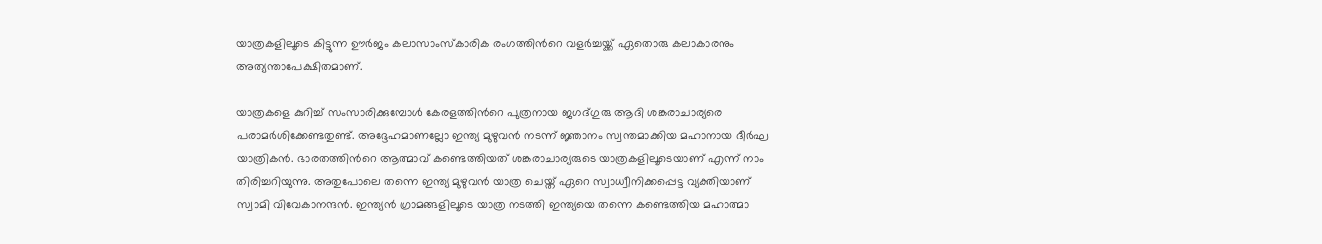യാത്രകളിലൂടെ കിട്ടുന്ന ഊര്‍ജം കലാസാംസ്‌കാരിക രംഗത്തിന്‍റെ വളര്‍ച്ചയ്ക്ക് ഏതൊരു കലാകാരനും അത്യന്താപേക്ഷിതമാണ്.

യാത്രകളെ കുറിച്ച് സംസാരിക്കുമ്പോള്‍ കേരളത്തിന്‍റെ പുത്രനായ ജഗദ്ഗുരു ആദി ശങ്കരാചാര്യരെ പരാമര്‍ശിക്കേണ്ടതുണ്ട്. അദ്ദേഹമാണല്ലോ ഇന്ത്യ മുഴുവന്‍ നടന്ന് ജ്ഞാനം സ്വന്തമാക്കിയ മഹാനായ ദീര്‍ഘ യാത്രികന്‍. ഭാരതത്തിന്‍റെ ആത്മാവ് കണ്ടെത്തിയത് ശങ്കരാചാര്യരുടെ യാത്രകളിലൂടെയാണ് എന്ന് നാം തിരിച്ചറിയുന്നു. അതുപോലെ തന്നെ ഇന്ത്യ മുഴുവന്‍ യാത്ര ചെയ്ത് ഏറെ സ്വാധ്വീനിക്കപ്പെട്ട വ്യക്തിയാണ് സ്വാമി വിവേകാനന്ദന്‍. ഇന്ത്യന്‍ ഗ്രാമങ്ങളിലൂടെ യാത്ര നടത്തി ഇന്ത്യയെ തന്നെ കണ്ടെത്തിയ മഹാത്മാ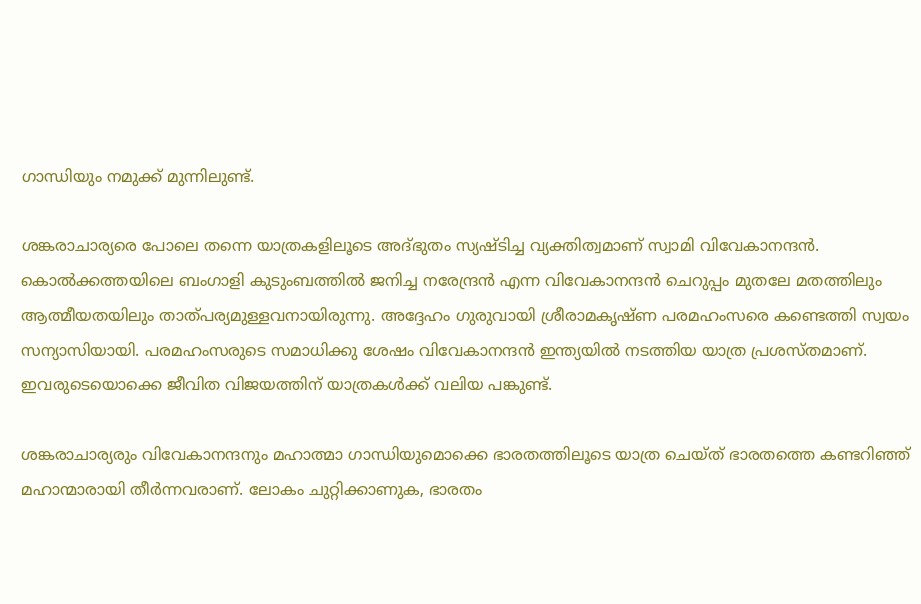ഗാന്ധിയും നമുക്ക് മുന്നിലുണ്ട്.

ശങ്കരാചാര്യരെ പോലെ തന്നെ യാത്രകളിലൂടെ അദ്ഭുതം സ്യഷ്ടിച്ച വ്യക്തിത്വമാണ് സ്വാമി വിവേകാനന്ദന്‍. കൊൽക്കത്തയിലെ ബംഗാളി കുടുംബത്തില്‍ ജനിച്ച നരേന്ദ്രൻ എന്ന വിവേകാനന്ദന്‍ ചെറുപ്പം മുതലേ മതത്തിലും ആത്മീയതയിലും താത്പര്യമുള്ളവനായിരുന്നു. അദ്ദേഹം ഗുരുവായി ശ്രീരാമകൃഷ്ണ പരമഹംസരെ കണ്ടെത്തി സ്വയം സന്യാസിയായി. പരമഹംസരുടെ സമാധിക്കു ശേഷം വിവേകാനന്ദന്‍ ഇന്ത്യയില്‍ നടത്തിയ യാത്ര പ്രശസ്തമാണ്. ഇവരുടെയൊക്കെ ജീവിത വിജയത്തിന് യാത്രകള്‍ക്ക് വലിയ പങ്കുണ്ട്.

ശങ്കരാചാര്യരും വിവേകാനന്ദനും മഹാത്മാ ഗാന്ധിയുമൊക്കെ ഭാരതത്തിലൂടെ യാത്ര ചെയ്ത് ഭാരതത്തെ കണ്ടറിഞ്ഞ് മഹാന്മാരായി തീര്‍ന്നവരാണ്. ലോകം ചുറ്റിക്കാണുക, ഭാരതം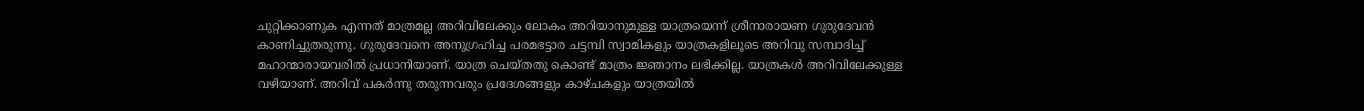ചുറ്റിക്കാണുക എന്നത് മാത്രമല്ല അറിവിലേക്കും ലോകം അറിയാനുമുള്ള യാത്രയെന്ന് ശ്രീനാരായണ ഗുരുദേവന്‍ കാണിച്ചുതരുന്നു. ഗുരുദേവനെ അനുഗ്രഹിച്ച പരമഭട്ടാര ചട്ടമ്പി സ്വാമികളും യാത്രകളിലൂടെ അറിവു സമ്പാദിച്ച് മഹാന്മാരായവരില്‍ പ്രധാനിയാണ്. യാത്ര ചെയ്തതു കൊണ്ട് മാത്രം ജ്ഞാനം ലഭിക്കില്ല. യാത്രകള്‍ അറിവിലേക്കുള്ള വഴിയാണ്. അറിവ് പകര്‍ന്നു തരുന്നവരും പ്രദേശങ്ങളും കാഴ്ചകളും യാത്രയില്‍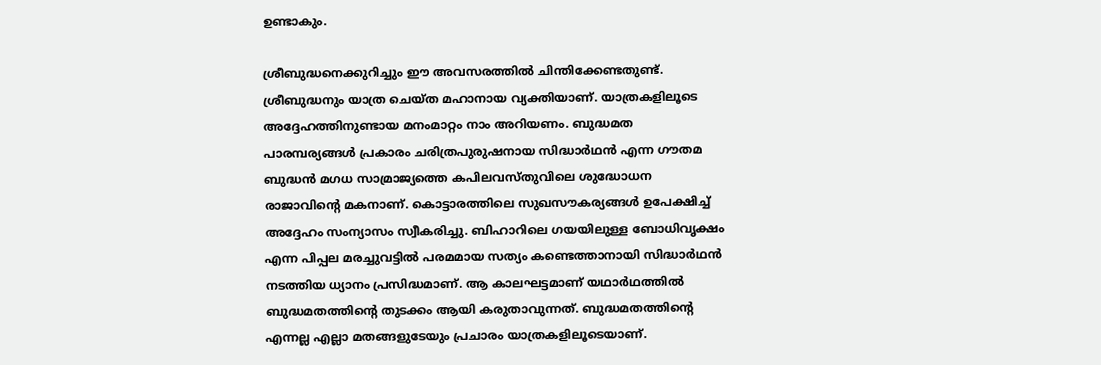ഉണ്ടാകും.

ശ്രീബുദ്ധനെക്കുറിച്ചും ഈ അവസരത്തില്‍ ചിന്തിക്കേണ്ടതുണ്ട്. ശ്രീബുദ്ധനും യാത്ര ചെയ്ത മഹാനായ വ്യക്തിയാണ്. യാത്രകളിലൂടെ അദ്ദേഹത്തിനുണ്ടായ മനംമാറ്റം നാം അറിയണം. ബുദ്ധമത പാരമ്പര്യങ്ങള്‍ പ്രകാരം ചരിത്രപുരുഷനായ സിദ്ധാർഥന്‍ എന്ന ഗൗതമ ബുദ്ധന്‍ മഗധ സാമ്രാജ്യത്തെ കപിലവസ്തുവിലെ ശുദ്ധോധന രാജാവിന്‍റെ മകനാണ്. കൊട്ടാരത്തിലെ സുഖസൗകര്യങ്ങള്‍ ഉപേക്ഷിച്ച് അദ്ദേഹം സംന്യാസം സ്വീകരിച്ചു. ബിഹാറിലെ ഗയയിലുള്ള ബോധിവൃക്ഷം എന്ന പിപ്പല മരച്ചുവട്ടില്‍ പരമമായ സത്യം കണ്ടെത്താനായി സിദ്ധാർഥന്‍ നടത്തിയ ധ്യാനം പ്രസിദ്ധമാണ്. ആ കാലഘട്ടമാണ് യഥാർഥത്തില്‍ ബുദ്ധമതത്തിന്‍റെ തുടക്കം ആയി കരുതാവുന്നത്. ബുദ്ധമതത്തിന്‍റെ എന്നല്ല എല്ലാ മതങ്ങളുടേയും പ്രചാരം യാത്രകളിലൂടെയാണ്.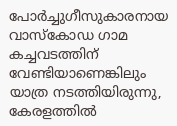പോർച്ചുഗീസുകാരനായ വാസ്‌കോഡ ഗാമ കച്ചവടത്തിന് വേണ്ടിയാണെങ്കിലും യാത്ര നടത്തിയിരുന്നു, കേരളത്തിൽ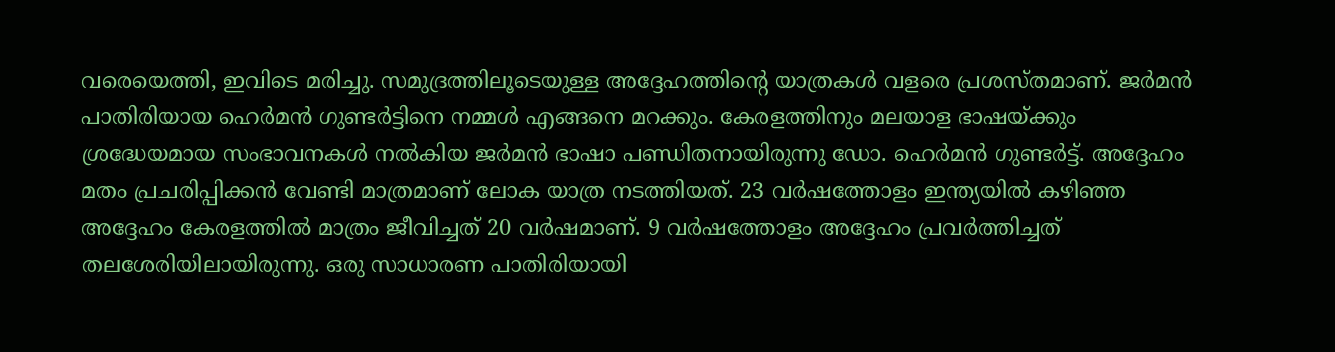വരെയെത്തി, ഇവിടെ മരിച്ചു. സമുദ്രത്തിലൂടെയുള്ള അദ്ദേഹത്തിന്‍റെ യാത്രകള്‍ വളരെ പ്രശസ്തമാണ്. ജര്‍മന്‍ പാതിരിയായ ഹെര്‍മന്‍ ഗുണ്ടര്‍ട്ടിനെ നമ്മള്‍ എങ്ങനെ മറക്കും. കേരളത്തിനും മലയാള ഭാഷയ്ക്കും ശ്രദ്ധേയമായ സംഭാവനകള്‍ നല്‍കിയ ജര്‍മന്‍ ഭാഷാ പണ്ഡിതനായിരുന്നു ഡോ. ഹെര്‍മന്‍ ഗുണ്ടര്‍ട്ട്. അദ്ദേഹം മതം പ്രചരിപ്പിക്കന്‍ വേണ്ടി മാത്രമാണ് ലോക യാത്ര നടത്തിയത്. 23 വര്‍ഷത്തോളം ഇന്ത്യയില്‍ കഴിഞ്ഞ അദ്ദേഹം കേരളത്തില്‍ മാത്രം ജീവിച്ചത് 20 വര്‍ഷമാണ്. 9 വര്‍ഷത്തോളം അദ്ദേഹം പ്രവര്‍ത്തിച്ചത് തലശേരിയിലായിരുന്നു. ഒരു സാധാരണ പാതിരിയായി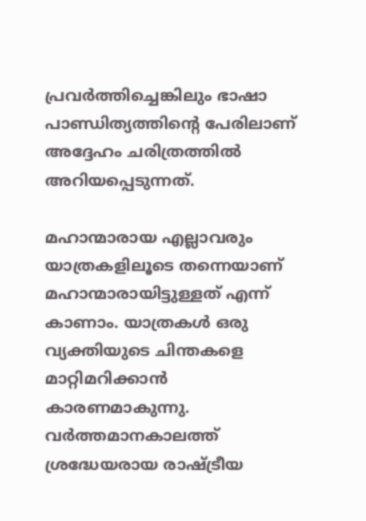പ്രവര്‍ത്തിച്ചെങ്കിലും ഭാഷാ പാണ്ഡിത്യത്തിന്‍റെ പേരിലാണ് അദ്ദേഹം ചരിത്രത്തില്‍ അറിയപ്പെടുന്നത്.

മഹാന്മാരായ എല്ലാവരും യാത്രകളിലൂടെ തന്നെയാണ് മഹാന്മാരായിട്ടുള്ളത് എന്ന് കാണാം. യാത്രകള്‍ ഒരു വ്യക്തിയുടെ ചിന്തകളെ മാറ്റിമറിക്കാൻ കാരണമാകുന്നു. വര്‍ത്തമാനകാലത്ത് ശ്രദ്ധേയരായ രാഷ്‌ട്രീയ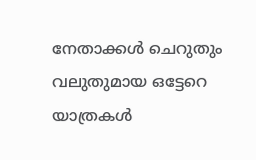നേതാക്കള്‍ ചെറുതും വലുതുമായ ഒട്ടേറെ യാത്രകള്‍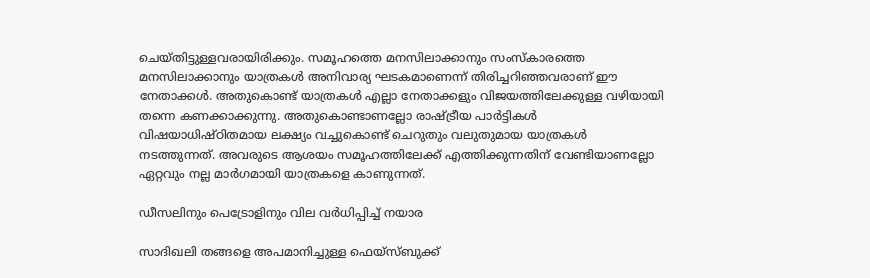ചെയ്തിട്ടുള്ളവരായിരിക്കും. സമൂഹത്തെ മനസിലാക്കാനും സംസ്‌കാരത്തെ മനസിലാക്കാനും യാത്രകള്‍ അനിവാര്യ ഘടകമാണെന്ന് തിരിച്ചറിഞ്ഞവരാണ് ഈ നേതാക്കള്‍. അതുകൊണ്ട് യാത്രകള്‍ എല്ലാ നേതാക്കളും വിജയത്തിലേക്കുള്ള വഴിയായി തന്നെ കണക്കാക്കുന്നു. അതുകൊണ്ടാണല്ലോ രാഷ്‌ട്രീയ പാര്‍ട്ടികള്‍ വിഷയാധിഷ്ഠിതമായ ലക്ഷ്യം വച്ചുകൊണ്ട് ചെറുതും വലുതുമായ യാത്രകള്‍ നടത്തുന്നത്. അവരുടെ ആശയം സമൂഹത്തിലേക്ക് എത്തിക്കുന്നതിന് വേണ്ടിയാണല്ലോ ഏറ്റവും നല്ല മാര്‍ഗമായി യാത്രകളെ കാണുന്നത്.

ഡീസലിനും പെട്രോളിനും വില വർധിപ്പിച്ച് നയാര

സാദിഖലി തങ്ങളെ അപമാനിച്ചുള്ള ഫെയ്സ്ബുക്ക്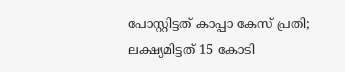പോസ്റ്റിട്ടത് കാപ്പാ കേസ് പ്രതി; ലക്ഷ‍്യമിട്ടത് 15 കോടി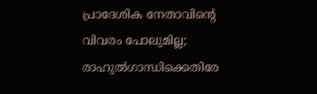പ്രാദേശിക നേതാവിന്‍റെ വിവരം പോലുമില്ല; രാഹുൽഗാന്ധിക്കെതിരേ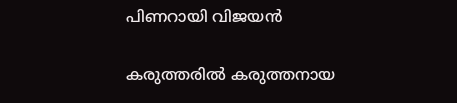പിണറായി വിജയൻ

കരുത്തരിൽ കരുത്തനായ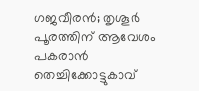ഗജവീരൻ; തൃശൂർ പൂരത്തിന് ആവേശം പകരാൻ തെച്ചിക്കോട്ടുകാവ്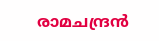രാമചന്ദ്രൻ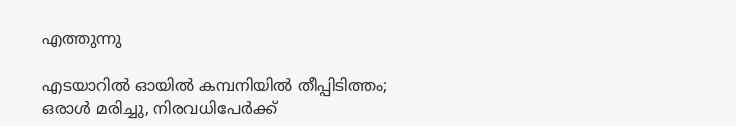എത്തുന്നു

എടയാറിൽ ഓയിൽ കമ്പനിയിൽ തീപ്പിടിത്തം; ഒരാൾ മരിച്ചു, നിരവധിപേർക്ക്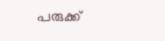പരുക്ക്